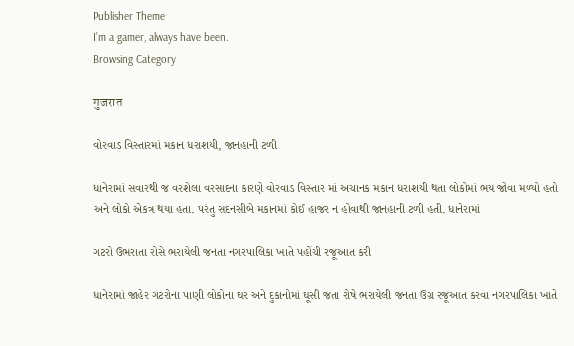Publisher Theme
I’m a gamer, always have been.
Browsing Category

गुजरात

વોરવાડ વિસ્તારમાં મકાન ધરાશયી, જાનહાની ટળી

ધાનેરામાં સવારથી જ વરશેલા વરસાદના કારણે વોરવાડ વિસ્તાર માં અચાનક મકાન ધરાશયી થતા લોકોમાં ભય જોવા મળ્યો હતો અને લોકો એકત્ર થયા હતા. પરંતુ સદનસીબે મકાનમાં કોઈ હાજર ન હોવાથી જાનહાની ટળી હતી. ધાનેરામાં

ગટરો ઉભરાતા રોસે ભરાયેલી જનતા નગરપાલિકા ખાતે પહોંચી રજૂઆત કરી

ધાનેરામાં જાહેર ગટરોના પાણી લોકોના ઘર અને દુકાનોમાં ઘૂસી જતા રોષે ભરાયેલી જનતા ઉગ્ર રજૂઆત કરવા નગરપાલિકા ખાતે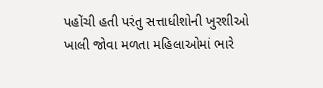પહોંચી હતી પરંતુ સત્તાધીશોની ખુરશીઓ ખાલી જોવા મળતા મહિલાઓમાં ભારે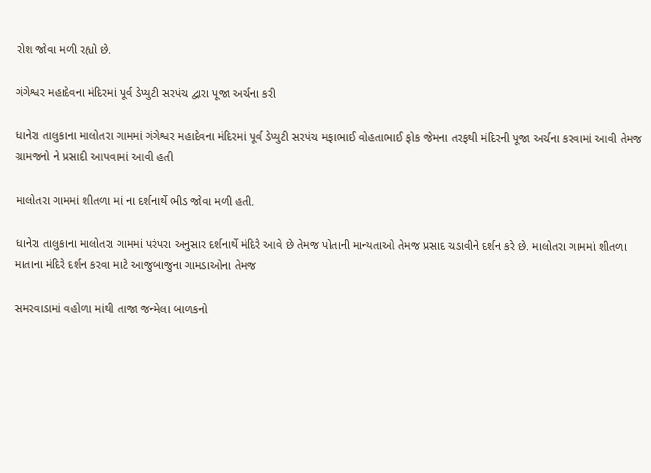રોશ જોવા મળી રહ્યો છે.

ગંગેશ્વર મહાદેવના મંદિરમાં પૂર્વ ડેપ્યુટી સરપંચ દ્વારા પૂજા અર્ચના કરી

ધાનેરા તાલુકાના માલોતરા ગામમાં ગંગેશ્વર મહાદેવના મંદિરમાં પૂર્વ ડેપ્યુટી સરપંચ મફાભાઈ વોહતાભાઈ ફોક જેમના તરફથી મંદિરની પૂજા અર્ચના કરવામાં આવી તેમજ ગ્રામજનો ને પ્રસાદી આપવામાં આવી હતી

માલોતરા ગામમાં શીતળા માં ના દર્શનાર્થે ભીડ જોવા મળી હતી.

ધાનેરા તાલુકાના માલોતરા ગામમાં પરંપરા અનુસાર દર્શનાર્થે મંદિરે આવે છે તેમજ પોતાની માન્યતાઓ તેમજ પ્રસાદ ચડાવીને દર્શન કરે છે. માલોતરા ગામમાં શીતળા માતાના મંદિરે દર્શન કરવા માટે આજુબાજુના ગામડાઓના તેમજ

સમરવાડામાં વહોળા માંથી તાજા જન્મેલા બાળકનો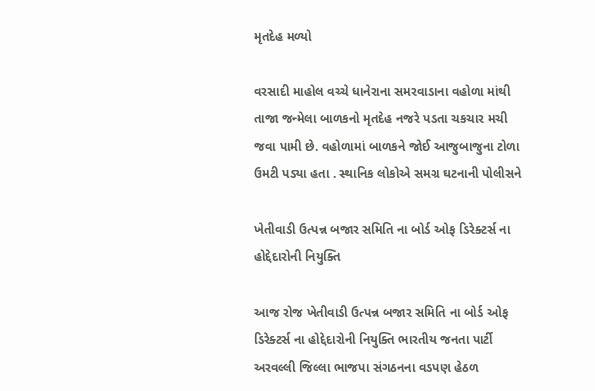મૃતદેહ મળ્યો

વરસાદી માહોલ વચ્ચે ધાનેરાના સમરવાડાના વહોળા માંથી તાજા જન્મેલા બાળકનો મૃતદેહ નજરે પડતા ચકચાર મચી જવા પામી છે. વહોળામાં બાળકને જોઈ આજુબાજુના ટોળા ઉમટી પડ્યા હતા . સ્થાનિક લોકોએ સમગ્ર ઘટનાની પોલીસને

ખેતીવાડી ઉત્પન્ન બજાર સમિતિ ના બોર્ડ ઓફ ડિરેક્ટર્સ ના હોદ્દેદારોની નિયુક્તિ

આજ રોજ ખેતીવાડી ઉત્પન્ન બજાર સમિતિ ના બોર્ડ ઓફ ડિરેક્ટર્સ ના હોદ્દેદારોની નિયુક્તિ ભારતીય જનતા પાર્ટી અરવલ્લી જિલ્લા ભાજપા સંગઠનના વડપણ હેઠળ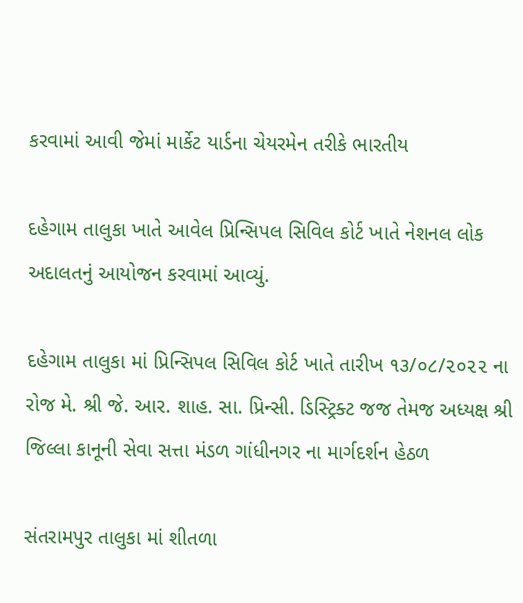કરવામાં આવી જેમાં માર્કેટ યાર્ડના ચેયરમેન તરીકે ભારતીય

દહેગામ તાલુકા ખાતે આવેલ પ્રિન્સિપલ સિવિલ કોર્ટ ખાતે નેશનલ લોક અદાલતનું આયોજન કરવામાં આવ્યું.

દહેગામ તાલુકા માં પ્રિન્સિપલ સિવિલ કોર્ટ ખાતે તારીખ ૧૩/૦૮/૨૦૨૨ ના રોજ મે. શ્રી જે. આર. શાહ. સા. પ્રિન્સી. ડિસ્ટ્રિક્ટ જજ તેમજ અધ્યક્ષ શ્રી જિલ્લા કાનૂની સેવા સત્તા મંડળ ગાંધીનગર ના માર્ગદર્શન હેઠળ

સંતરામપુર તાલુકા માં શીતળા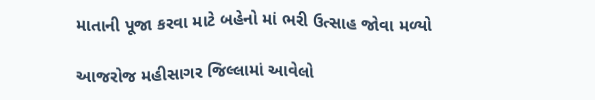માતાની પૂજા કરવા માટે બહેનો માં ભરી ઉત્સાહ જોવા મળ્યો

આજરોજ મહીસાગર જિલ્લામાં આવેલો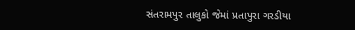સંતરામપુર તાલુકો જેમાં પ્રતાપુરા ગરડીયા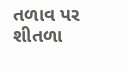તળાવ પર શીતળા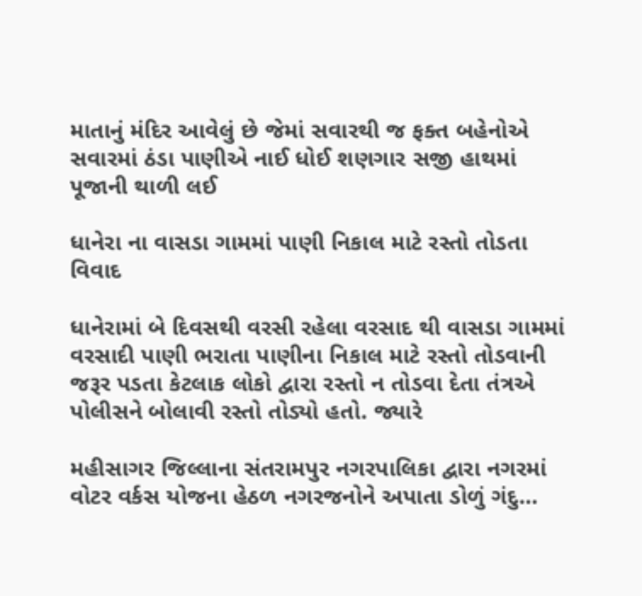માતાનું મંદિર આવેલું છે જેમાં સવારથી જ ફક્ત બહેનોએ સવારમાં ઠંડા પાણીએ નાઈ ધોઈ શણગાર સજી હાથમાં પૂજાની થાળી લઈ

ધાનેરા ના વાસડા ગામમાં પાણી નિકાલ માટે રસ્તો તોડતા વિવાદ

ધાનેરામાં બે દિવસથી વરસી રહેલા વરસાદ થી વાસડા ગામમાં વરસાદી પાણી ભરાતા પાણીના નિકાલ માટે રસ્તો તોડવાની જરૂર પડતા કેટલાક લોકો દ્વારા રસ્તો ન તોડવા દેતા તંત્રએ પોલીસને બોલાવી રસ્તો તોડ્યો હતો. જ્યારે

મહીસાગર જિલ્લાના સંતરામપુર નગરપાલિકા દ્વારા નગરમાં વોટર વર્કસ યોજના હેઠળ નગરજનોને અપાતા ડોળું ગંદુ…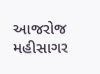આજરોજ મહીસાગર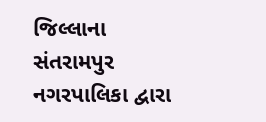જિલ્લાના સંતરામપુર નગરપાલિકા દ્વારા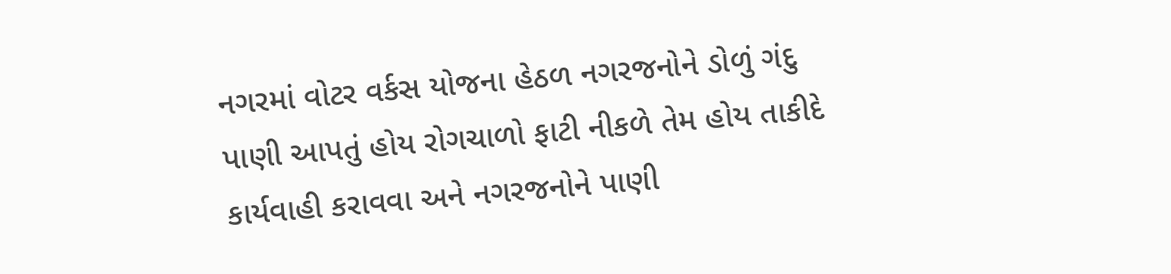નગરમાં વોટર વર્કસ યોજના હેઠળ નગરજનોને ડોળું ગંદુ પાણી આપતું હોય રોગચાળો ફાટી નીકળે તેમ હોય તાકીદે કાર્યવાહી કરાવવા અને નગરજનોને પાણી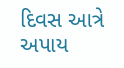દિવસ આત્રે અપાય